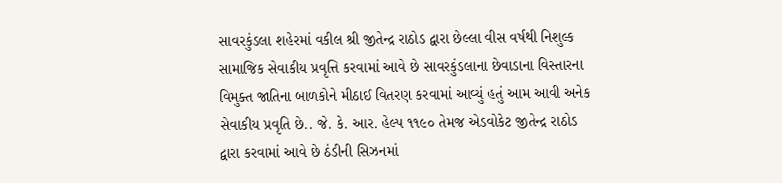સાવરકુંડલા શહેરમાં વકીલ શ્રી જીતેન્દ્ર રાઠોડ દ્વારા છેલ્લા વીસ વર્ષથી નિશુલ્ક સામાજિક સેવાકીય પ્રવૃત્તિ કરવામાં આવે છે સાવરકુંડલાના છેવાડાના વિસ્તારના વિમુક્ત જાતિના બાળકોને મીઠાઈ વિતરણ કરવામાં આવ્યું હતું આમ આવી અનેક સેવાકીય પ્રવૃતિ છે.. જે. કે. આર. હેલ્પ ૧૧૯૦ તેમજ એડવોકેટ જીતેન્દ્ર રાઠોડ દ્વારા કરવામાં આવે છે ઠંડીની સિઝનમાં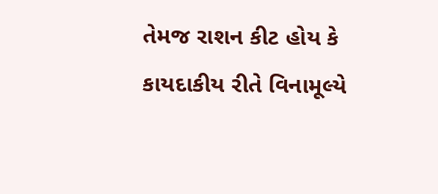તેમજ રાશન કીટ હોય કે કાયદાકીય રીતે વિનામૂલ્યે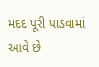મદદ પૂરી પાડવામાં આવે છે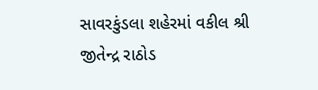સાવરકુંડલા શહેરમાં વકીલ શ્રી જીતેન્દ્ર રાઠોડ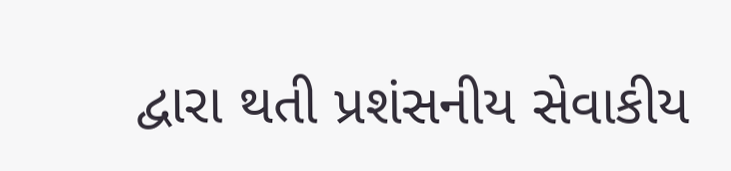દ્વારા થતી પ્રશંસનીય સેવાકીય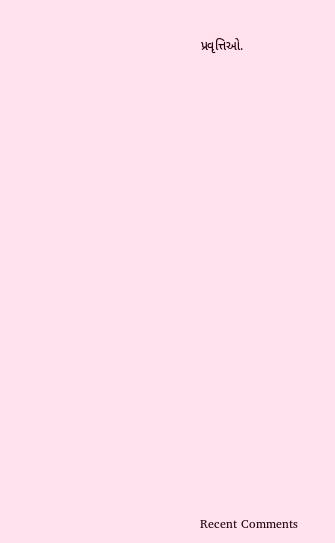પ્રવૃત્તિઓ.


















Recent Comments